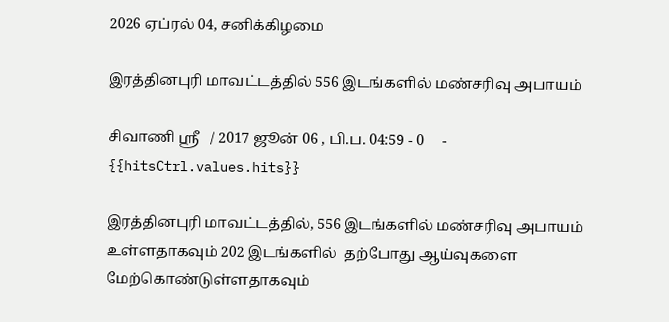2026 ஏப்ரல் 04, சனிக்கிழமை

இரத்தினபுரி மாவட்டத்தில் 556 இடங்களில் மண்சரிவு அபாயம்

சிவாணி ஸ்ரீ   / 2017 ஜூன் 06 , பி.ப. 04:59 - 0     - {{hitsCtrl.values.hits}}

இரத்தினபுரி மாவட்டத்தில், 556 இடங்களில் மண்சரிவு அபாயம் உள்ளதாகவும் 202 இடங்களில்  தற்போது ஆய்வுகளை மேற்கொண்டுள்ளதாகவும்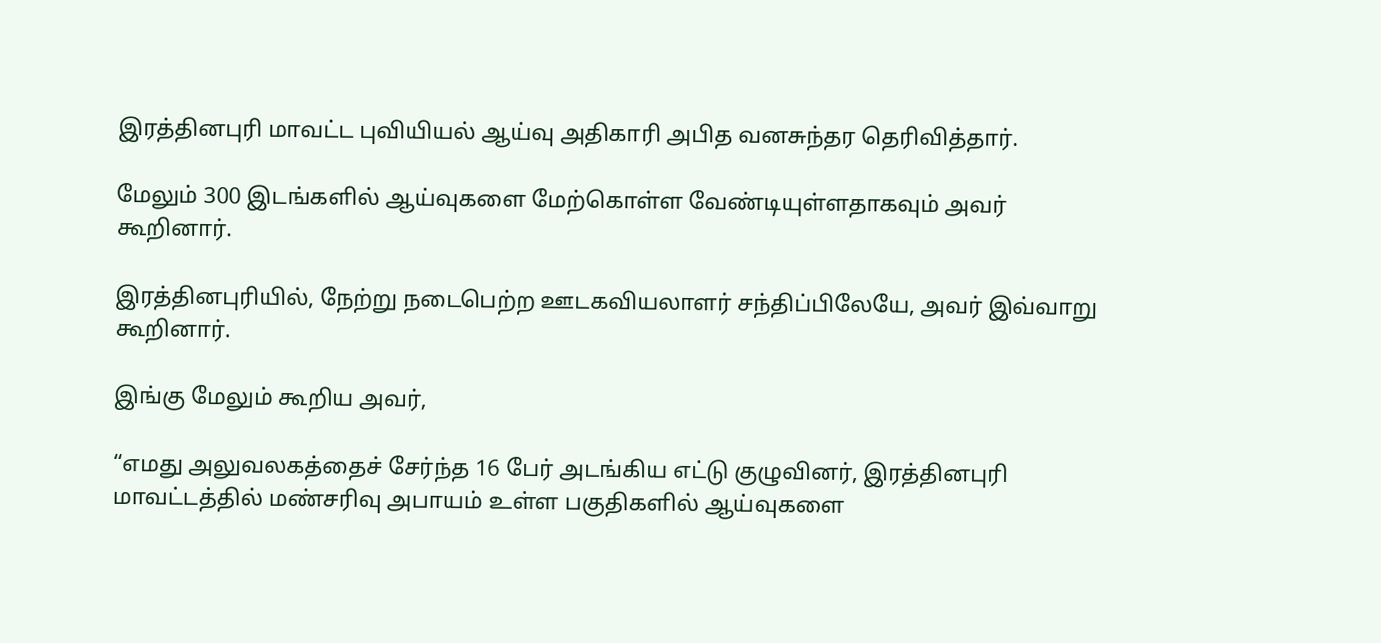இரத்தினபுரி மாவட்ட புவியியல் ஆய்வு அதிகாரி அபித வனசுந்தர தெரிவித்தார்.

மேலும் 300 இடங்களில் ஆய்வுகளை மேற்கொள்ள வேண்டியுள்ளதாகவும் அவர் கூறினார்.

இரத்தினபுரியில், நேற்று நடைபெற்ற ஊடகவியலாளர் சந்திப்பிலேயே, அவர் இவ்வாறு கூறினார்.

இங்கு மேலும் கூறிய அவர்,

“எமது அலுவலகத்தைச் சேர்ந்த 16 பேர் அடங்கிய எட்டு குழுவினர், இரத்தினபுரி மாவட்டத்தில் மண்சரிவு அபாயம் உள்ள பகுதிகளில் ஆய்வுகளை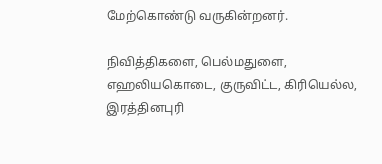மேற்கொண்டு வருகின்றனர்.

நிவித்திகளை, பெல்மதுளை, எஹலியகொடை, குருவிட்ட, கிரியெல்ல, இரத்தினபுரி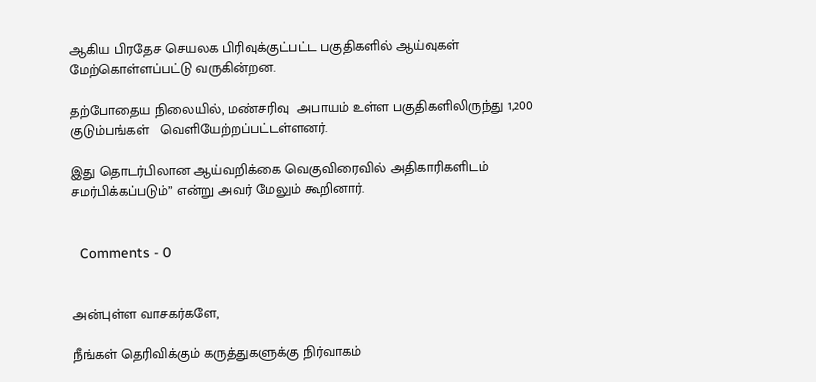ஆகிய பிரதேச செயலக பிரிவுக்குட்பட்ட பகுதிகளில் ஆய்வுகள் மேற்கொள்ளப்பட்டு வருகின்றன.

தற்போதைய நிலையில், மண்சரிவு  அபாயம் உள்ள பகுதிகளிலிருந்து 1,200 குடும்பங்கள்   வெளியேற்றப்பட்டள்ளனர்.

இது தொடர்பிலான ஆய்வறிக்கை வெகுவிரைவில் அதிகாரிகளிடம் சமர்பிக்கப்படும்” என்று அவர் மேலும் கூறினார்.


  Comments - 0


அன்புள்ள வாசகர்களே,

நீங்கள் தெரிவிக்கும் கருத்துகளுக்கு நிர்வாகம்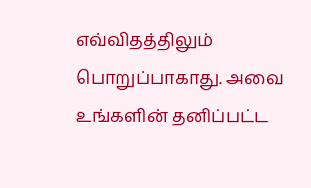எவ்விதத்திலும் பொறுப்பாகாது. அவை உங்களின் தனிப்பட்ட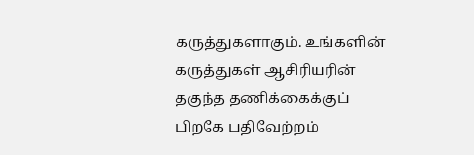கருத்துகளாகும். உங்களின் கருத்துகள் ஆசிரியரின் தகுந்த தணிக்கைக்குப் பிறகே பதிவேற்றம்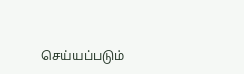செய்யப்படும்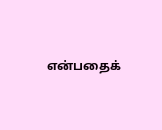என்பதைக்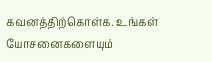கவனத்திற்கொள்க. உங்கள் யோசனைகளையும்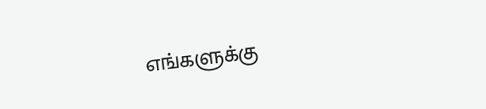எங்களுக்கு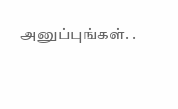அனுப்புங்கள். .